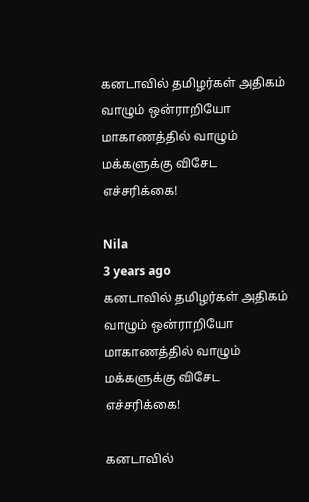கனடாவில் தமிழர்கள் அதிகம் வாழும் ஒன்ராறியோ மாகாணத்தில் வாழும் மக்களுக்கு விசேட எச்சரிக்கை!

Nila
3 years ago
கனடாவில் தமிழர்கள் அதிகம் வாழும் ஒன்ராறியோ மாகாணத்தில் வாழும் மக்களுக்கு விசேட எச்சரிக்கை!

கனடாவில்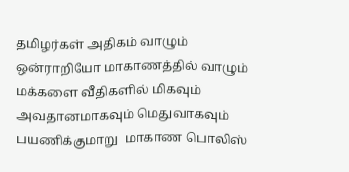தமிழர்கள் அதிகம் வாழும் ஒன்ராறியோ மாகாணத்தில் வாழும் மக்களை வீதிகளில் மிகவும் அவதானமாகவும் மெதுவாகவும் பயணிக்குமாறு  மாகாண பொலிஸ்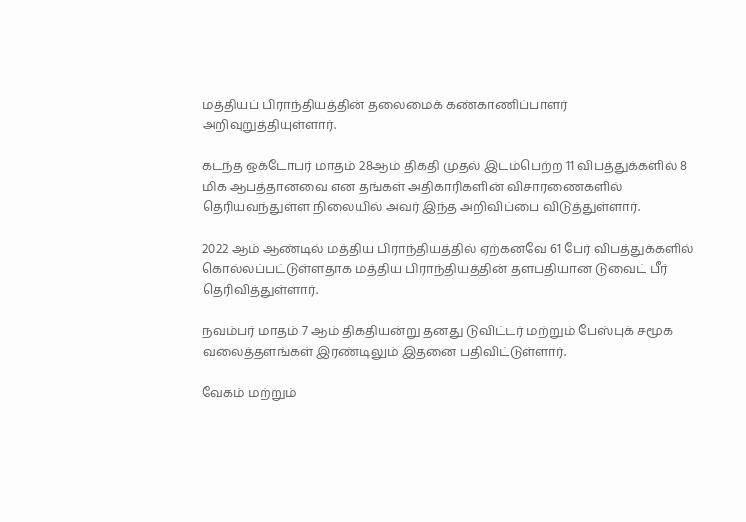மத்தியப் பிராந்தியத்தின் தலைமைக் கண்காணிப்பாளர் அறிவுறுத்தியுள்ளார்.

கடந்த ஒக்டோபர் மாதம் 28ஆம் திகதி முதல் இடம்பெற்ற 11 விபத்துக்களில் 8 மிக ஆபத்தானவை என தங்கள் அதிகாரிகளின் விசாரணைகளில் தெரியவந்துள்ள நிலையில் அவர் இந்த அறிவிப்பை விடுத்துள்ளார்.

2022 ஆம் ஆண்டில் மத்திய பிராந்தியத்தில் ஏற்கனவே 61 பேர் விபத்துக்களில் கொல்லப்பட்டுள்ளதாக மத்திய பிராந்தியத்தின் தளபதியான டுவைட் பீர் தெரிவித்துள்ளார்.

நவம்பர் மாதம் 7 ஆம் திகதியன்று தனது டுவிட்டர் மற்றும் பேஸ்புக் சமூக வலைத்தளங்கள் இரண்டிலும் இதனை பதிவிட்டுள்ளார்.

வேகம் மற்றும்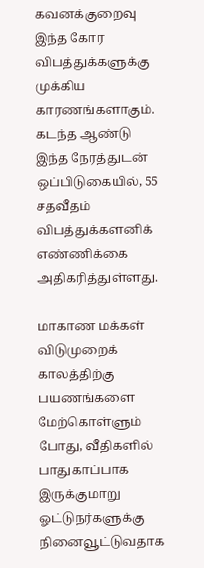கவனக்குறைவு இந்த கோர விபத்துக்களுக்கு முக்கிய காரணங்களாகும். கடந்த ஆண்டு இந்த நேரத்துடன் ஒப்பிடுகையில், 55 சதவீதம் விபத்துக்களனிக் எண்ணிக்கை அதிகரித்துள்ளது.

மாகாண மக்கள் விடுமுறைக் காலத்திற்கு பயணங்களை மேற்கொள்ளும் போது, வீதிகளில் பாதுகாப்பாக இருக்குமாறு ஓட்டுநர்களுக்கு நினைவூட்டுவதாக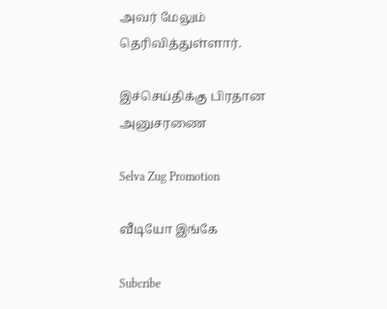அவர் மேலும் தெரிவித்துள்ளார்.

இச்செய்திக்கு பிரதான அனுசரணை

Selva Zug Promotion

வீடியோ இங்கே

Subcribe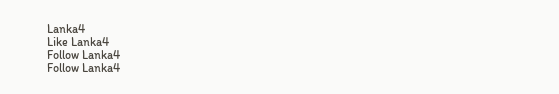Lanka4
Like Lanka4
Follow Lanka4
Follow Lanka4